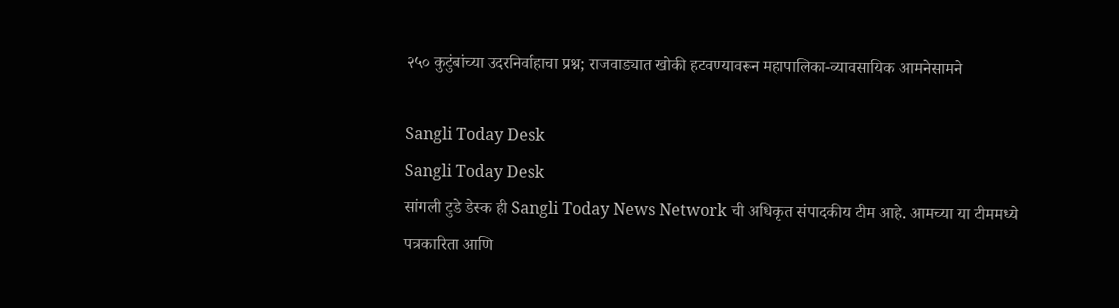२५० कुटुंबांच्या उदरनिर्वाहाचा प्रश्न; राजवाड्यात खोकी हटवण्यावरून महापालिका-व्यावसायिक आमनेसामने

Sangli Today Desk
Sangli Today Desk
सांगली टुडे डेस्क ही Sangli Today News Network ची अधिकृत संपादकीय टीम आहे. आमच्या या टीममध्ये पत्रकारिता आणि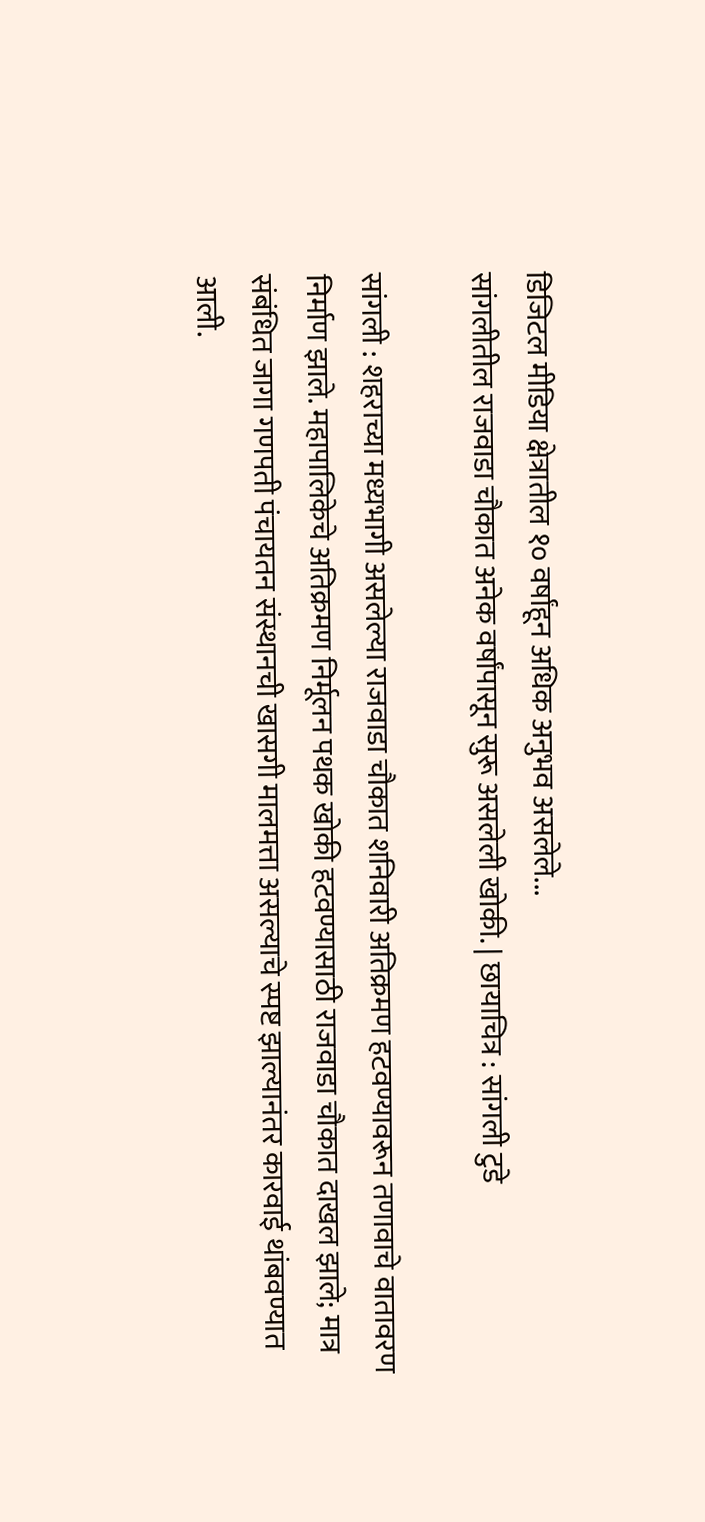डिजिटल मीडिया क्षेत्रातील १० वर्षांहून अधिक अनुभव असलेले...
सांगलीतील राजवाडा चौकात अनेक वर्षांपासून सुरू असलेली खोकी. | छायाचित्र : सांगली टुडे

सांगली : शहराच्या मध्यभागी असलेल्या राजवाडा चौकात शनिवारी अतिक्रमण हटवण्यावरून तणावाचे वातावरण निर्माण झाले. महापालिकेचे अतिक्रमण निर्मूलन पथक खोकी हटवण्यासाठी राजवाडा चौकात दाखल झाले; मात्र संबंधित जागा गणपती पंचायतन संस्थानची खासगी मालमत्ता असल्याचे स्पष्ट झाल्यानंतर कारवाई थांबवण्यात आली.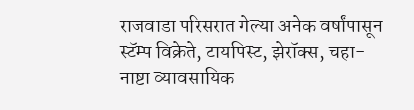राजवाडा परिसरात गेल्या अनेक वर्षांपासून स्टॅम्प विक्रेते, टायपिस्ट, झेरॉक्स, चहा-नाष्टा व्यावसायिक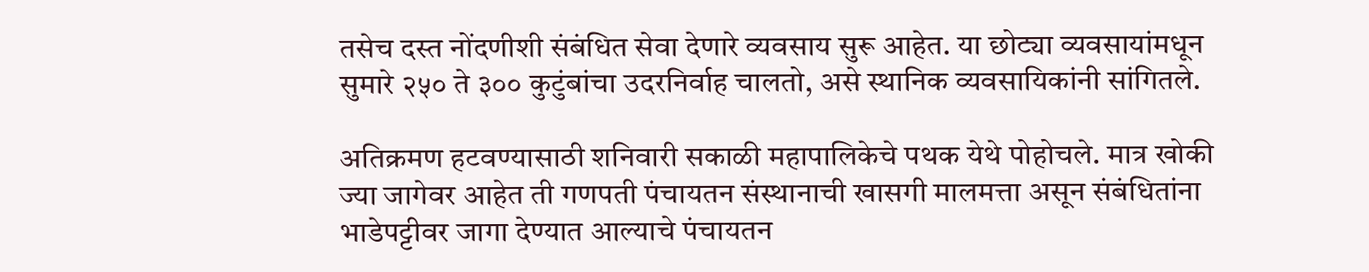तसेच दस्त नोंदणीशी संबंधित सेवा देणारे व्यवसाय सुरू आहेत. या छोट्या व्यवसायांमधून सुमारे २५० ते ३०० कुटुंबांचा उदरनिर्वाह चालतो, असे स्थानिक व्यवसायिकांनी सांगितले.

अतिक्रमण हटवण्यासाठी शनिवारी सकाळी महापालिकेचे पथक येथे पोहोचले. मात्र खोकी ज्या जागेवर आहेत ती गणपती पंचायतन संस्थानाची खासगी मालमत्ता असून संबंधितांना भाडेपट्टीवर जागा देण्यात आल्याचे पंचायतन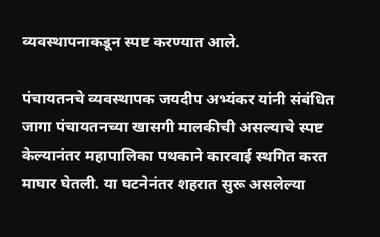व्यवस्थापनाकडून स्पष्ट करण्यात आले.

पंचायतनचे व्यवस्थापक जयदीप अभ्यंकर यांनी संबंधित जागा पंचायतनच्या खासगी मालकीची असल्याचे स्पष्ट केल्यानंतर महापालिका पथकाने कारवाई स्थगित करत माघार घेतली. या घटनेनंतर शहरात सुरू असलेल्या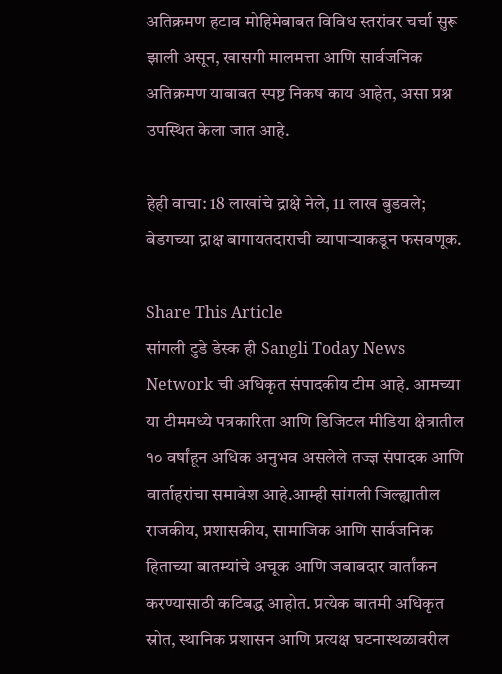अतिक्रमण हटाव मोहिमेबाबत विविध स्तरांवर चर्चा सुरू झाली असून, खासगी मालमत्ता आणि सार्वजनिक अतिक्रमण याबाबत स्पष्ट निकष काय आहेत, असा प्रश्न उपस्थित केला जात आहे.

हेही वाचा: 18 लाखांचे द्राक्षे नेले, 11 लाख बुडवले; बेडगच्या द्राक्ष बागायतदाराची व्यापाऱ्याकडून फसवणूक.

Share This Article
सांगली टुडे डेस्क ही Sangli Today News Network ची अधिकृत संपादकीय टीम आहे. आमच्या या टीममध्ये पत्रकारिता आणि डिजिटल मीडिया क्षेत्रातील १० वर्षांहून अधिक अनुभव असलेले तज्ज्ञ संपादक आणि वार्ताहरांचा समावेश आहे.आम्ही सांगली जिल्ह्यातील राजकीय, प्रशासकीय, सामाजिक आणि सार्वजनिक हिताच्या बातम्यांचे अचूक आणि जबाबदार वार्तांकन करण्यासाठी कटिबद्ध आहोत. प्रत्येक बातमी अधिकृत स्रोत, स्थानिक प्रशासन आणि प्रत्यक्ष घटनास्थळावरील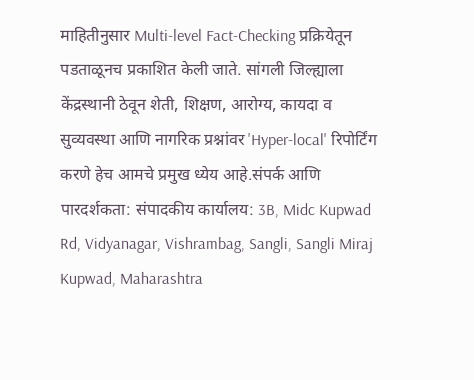माहितीनुसार Multi-level Fact-Checking प्रक्रियेतून पडताळूनच प्रकाशित केली जाते. सांगली जिल्ह्याला केंद्रस्थानी ठेवून शेती, शिक्षण, आरोग्य, कायदा व सुव्यवस्था आणि नागरिक प्रश्नांवर 'Hyper-local' रिपोर्टिंग करणे हेच आमचे प्रमुख ध्येय आहे.संपर्क आणि पारदर्शकता: संपादकीय कार्यालय: 3B, Midc Kupwad Rd, Vidyanagar, Vishrambag, Sangli, Sangli Miraj Kupwad, Maharashtra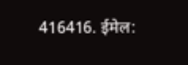416416. ईमेल: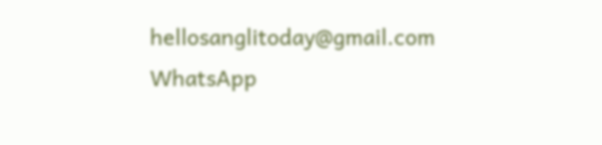hellosanglitoday@gmail.com
WhatsApp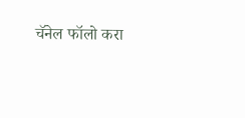चॅनेल फॉलो करा